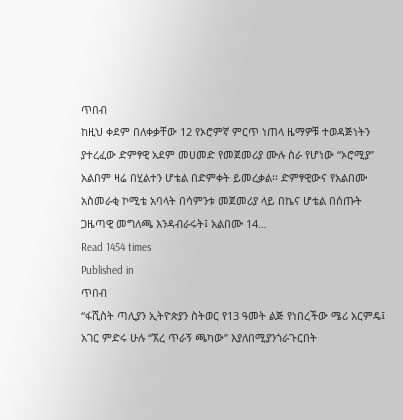ጥበብ
ከዚህ ቀደም በለቀቃቸው 12 የኦሮምኛ ምርጥ ነጠላ ዜማዎቹ ተወዳጅነትን ያተረፈው ድምፃዊ አደም መሀመድ የመጀመሪያ ሙሉ ስራ የሆነው “ኦሮሚያ” አልበም ዛሬ በሂልተን ሆቴል በድምቀት ይመረቃል፡፡ ድምፃዊውና የአልበሙ አስመራቂ ኮሚቴ አባላት በሳምንቱ መጀመሪያ ላይ በኬና ሆቴል በሰጡት ጋዜጣዊ መግለጫ እንዳብራሩት፤ አልበሙ 14…
Read 1454 times
Published in
ጥበብ
“ፋሺስት ጣሊያን ኢትዮጵያን ስትወር የ13 ዓመት ልጅ የነበረችው ሜሪ አርምዴ፤ አገር ምድሩ ሁሉ “ኧረ ጥራኝ ጫካው” እያለበሚያንጎራጉርበት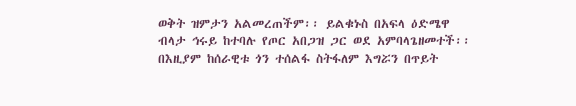ወቅት ዝምታን አልመረጠችም፡፡ ይልቁኑስ በአፍላ ዕድሜዋ ብላታ ኅሩይ ከተባሉ የጦር አበጋዝ ጋር ወደ አምባላጌዘመተች፡፡ በእዚያም ከሰራዊቱ ጎን ተሰልፋ ስትፋለም እግሯን በጥይት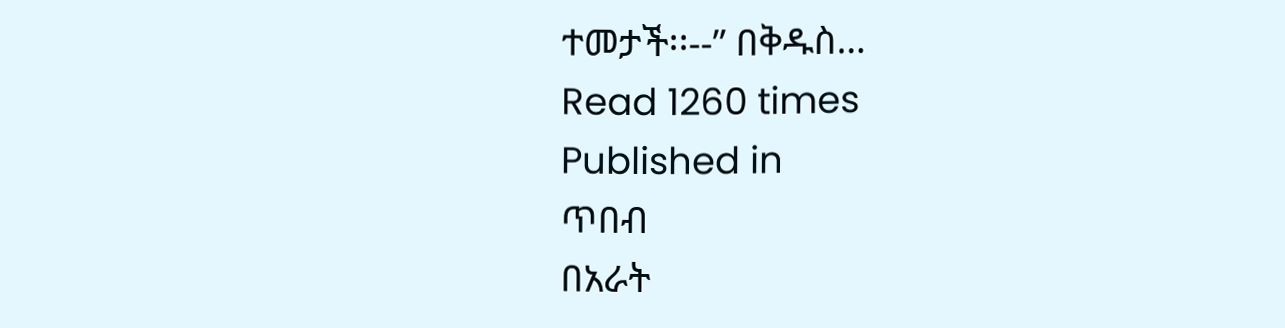ተመታች፡፡--” በቅዱስ…
Read 1260 times
Published in
ጥበብ
በአራት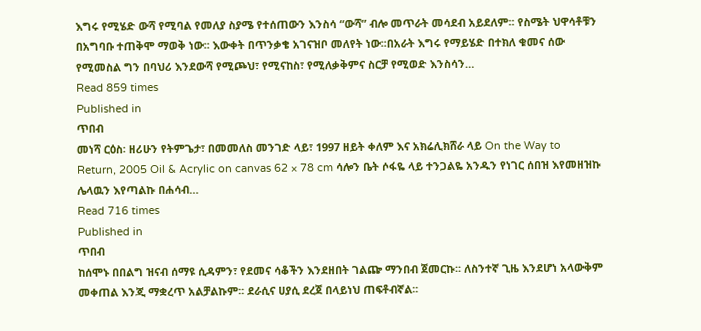እግሩ የሚሄድ ውሻ የሚባል የመለያ ስያሜ የተሰጠውን እንስሳ “ውሻ” ብሎ መጥራት መሳደብ አይደለም፡፡ የስሜት ህዋሳቶቹን በአግባቡ ተጠቅሞ ማወቅ ነው፡፡ እውቀት በጥንቃቄ አገናዝቦ መለየት ነው፡፡በአራት እግሩ የማይሄድ በተክለ ቁመና ሰው የሚመስል ግን በባህሪ እንደውሻ የሚጮህ፣ የሚናከስ፣ የሚለቃቅምና ስርቻ የሚወድ እንስሳን…
Read 859 times
Published in
ጥበብ
መነሻ ርዕስ፡ ዘሪሁን የትምጌታ፣ በመመለስ መንገድ ላይ፣ 1997 ዘይት ቀለም እና አክሬሊክሸራ ላይ On the Way to Return, 2005 Oil & Acrylic on canvas 62 × 78 cm ሳሎን ቤት ሶፋዬ ላይ ተንጋልዬ አንዱን የነገር ሰበዝ እየመዘዝኩ ሌላዉን እየጣልኩ በሐሳብ…
Read 716 times
Published in
ጥበብ
ከሰሞኑ በበልግ ዝናብ ሰማዩ ሲዳምን፣ የደመና ሳቆችን እንደዘበት ገልጬ ማንበብ ጀመርኩ፡፡ ለስንተኛ ጊዜ እንደሆነ አላውቅም መቀጠል እንጂ ማቋረጥ አልቻልኩም፡፡ ደራሲና ሀያሲ ደረጀ በላይነህ ጠፍቶብኛል፡፡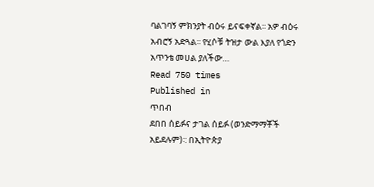ባልገባኝ ምክንያት ብዕሩ ይናፍቀኛል፡፡ አዎ ብዕሩ አብሮኝ አድጓል፡፡ የሂሶቹ ትዝታ ውል እያለ የጎድን አጥንቴ መሀል ያለችው…
Read 750 times
Published in
ጥበብ
ደበበ ሰይፉና ታገል ሰይፉ (ወንድማማቾች አይደሉም)፡: በኢትዮጵያ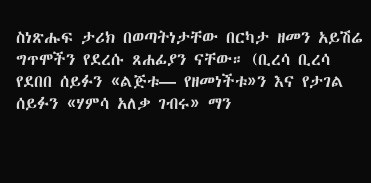ስነጽሑፍ ታሪክ በወጣትነታቸው በርካታ ዘመን አይሽሬ ግጥሞችን የደረሱ ጸሐፊያን ናቸው። (ቢረሳ ቢረሳ የደበበ ሰይፉን «ልጅቱ— የዘመነችቱ»ን እና የታገል ሰይፉን «ሃምሳ አለቃ ገብሩ» ማን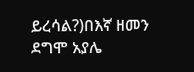ይረሳል?)በእኛ ዘመን ደግሞ አያሌ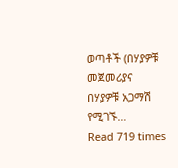ወጣቶች (በሃያዎቹ መጀመሪያና በሃያዎቹ አጋማሽ የሚገኙ…
Read 719 times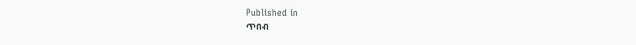Published in
ጥበብ